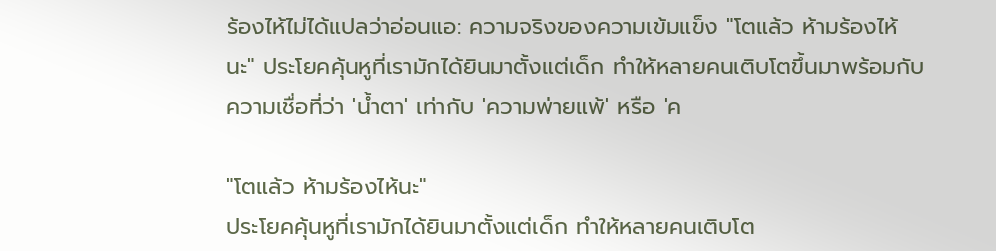ร้องไห้ไม่ได้แปลว่าอ่อนแอ: ความจริงของความเข้มแข็ง "โตแล้ว ห้ามร้องไห้นะ" ประโยคคุ้นหูที่เรามักได้ยินมาตั้งแต่เด็ก ทำให้หลายคนเติบโตขึ้นมาพร้อมกับความเชื่อที่ว่า 'น้ำตา' เท่ากับ 'ความพ่ายแพ้' หรือ 'ค

"โตแล้ว ห้ามร้องไห้นะ"
ประโยคคุ้นหูที่เรามักได้ยินมาตั้งแต่เด็ก ทำให้หลายคนเติบโต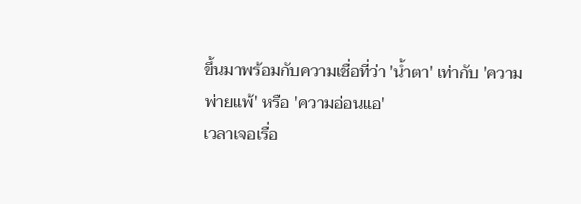ขึ้นมาพร้อมกับความเชื่อที่ว่า 'น้ำตา' เท่ากับ 'ความพ่ายแพ้' หรือ 'ความอ่อนแอ'
เวลาเจอเรื่อ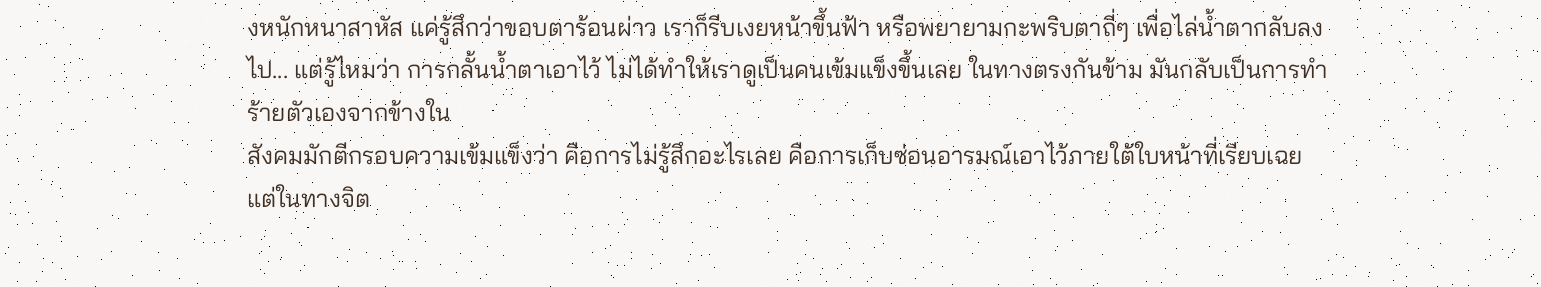งหนักหนาสาหัส แค่รู้สึกว่าขอบตาร้อนผ่าว เราก็รีบเงยหน้าขึ้นฟ้า หรือพยายามกะพริบตาถี่ๆ เพื่อไล่น้ำตากลับลงไป... แต่รู้ไหมว่า การกลั้นน้ำตาเอาไว้ ไม่ได้ทำให้เราดูเป็นคนเข้มแข็งขึ้นเลย ในทางตรงกันข้าม มันกลับเป็นการทำร้ายตัวเองจากข้างใน
สังคมมักตีกรอบความเข้มแข็งว่า คือการไม่รู้สึกอะไรเลย คือการเก็บซ่อนอารมณ์เอาไว้ภายใต้ใบหน้าที่เรียบเฉย
แต่ในทางจิต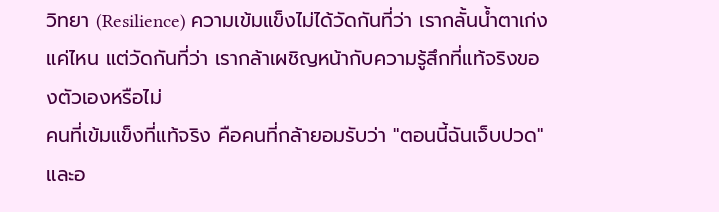วิทยา (Resilience) ความเข้มแข็งไม่ได้วัดกันที่ว่า เรากลั้นน้ำตาเก่งแค่ไหน แต่วัดกันที่ว่า เรากล้าเผชิญหน้ากับความรู้สึกที่แท้จริงของตัวเองหรือไม่
คนที่เข้มแข็งที่แท้จริง คือคนที่กล้ายอมรับว่า "ตอนนี้ฉันเจ็บปวด" และอ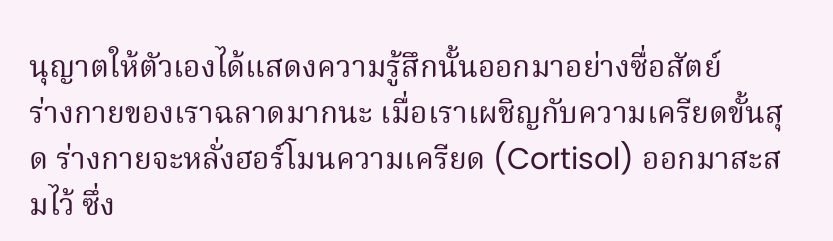นุญาตให้ตัวเองได้แสดงความรู้สึกนั้นออกมาอย่างซื่อสัตย์
ร่างกายของเราฉลาดมากนะ เมื่อเราเผชิญกับความเครียดขั้นสุด ร่างกายจะหลั่งฮอร์โมนความเครียด (Cortisol) ออกมาสะสมไว้ ซึ่ง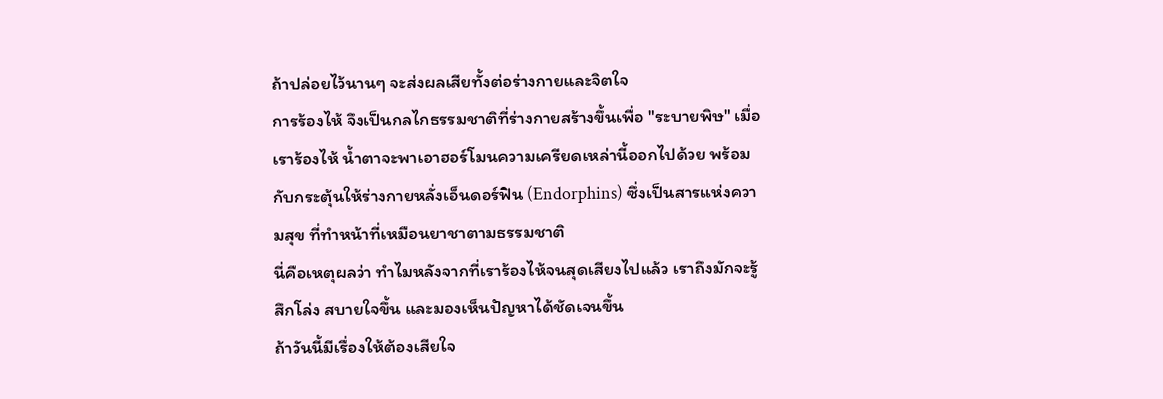ถ้าปล่อยไว้นานๆ จะส่งผลเสียทั้งต่อร่างกายและจิตใจ
การร้องไห้ จึงเป็นกลไกธรรมชาติที่ร่างกายสร้างขึ้นเพื่อ "ระบายพิษ" เมื่อเราร้องไห้ น้ำตาจะพาเอาฮอร์โมนความเครียดเหล่านี้ออกไปด้วย พร้อมกับกระตุ้นให้ร่างกายหลั่งเอ็นดอร์ฟิน (Endorphins) ซึ่งเป็นสารแห่งความสุข ที่ทำหน้าที่เหมือนยาชาตามธรรมชาติ
นี่คือเหตุผลว่า ทำไมหลังจากที่เราร้องไห้จนสุดเสียงไปแล้ว เราถึงมักจะรู้สึกโล่ง สบายใจขึ้น และมองเห็นปัญหาได้ชัดเจนขึ้น
ถ้าวันนี้มีเรื่องให้ต้องเสียใจ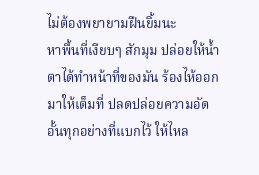ไม่ต้องพยายามฝืนยิ้มนะ
หาพื้นที่เงียบๆ สักมุม ปล่อยให้น้ำตาได้ทำหน้าที่ของมัน ร้องไห้ออกมาให้เต็มที่ ปลดปล่อยความอัดอั้นทุกอย่างที่แบกไว้ ให้ไหล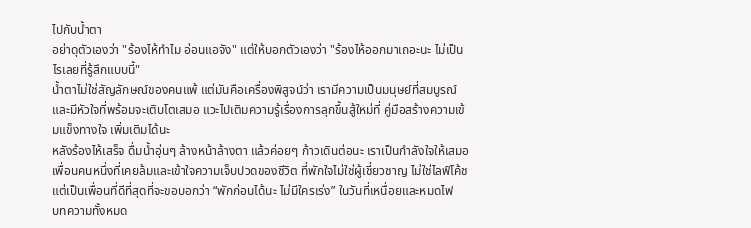ไปกับน้ำตา
อย่าดุตัวเองว่า "ร้องไห้ทำไม อ่อนแอจัง" แต่ให้บอกตัวเองว่า "ร้องไห้ออกมาเถอะนะ ไม่เป็นไรเลยที่รู้สึกแบบนี้"
น้ำตาไม่ใช่สัญลักษณ์ของคนแพ้ แต่มันคือเครื่องพิสูจน์ว่า เรามีความเป็นมนุษย์ที่สมบูรณ์ และมีหัวใจที่พร้อมจะเติบโตเสมอ แวะไปเติมความรู้เรื่องการลุกขึ้นสู้ใหม่ที่ คู่มือสร้างความเข้มแข็งทางใจ เพิ่มเติมได้นะ
หลังร้องไห้เสร็จ ดื่มน้ำอุ่นๆ ล้างหน้าล้างตา แล้วค่อยๆ ก้าวเดินต่อนะ เราเป็นกำลังใจให้เสมอ
เพื่อนคนหนึ่งที่เคยล้มและเข้าใจความเจ็บปวดของชีวิต ที่พักใจไม่ใช่ผู้เชี่ยวชาญ ไม่ใช่ไลฟ์โค้ช แต่เป็นเพื่อนที่ดีที่สุดที่จะขอบอกว่า “พักก่อนได้นะ ไม่มีใครเร่ง” ในวันที่เหนื่อยและหมดไฟ
บทความทั้งหมด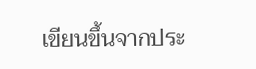เขียนขึ้นจากประ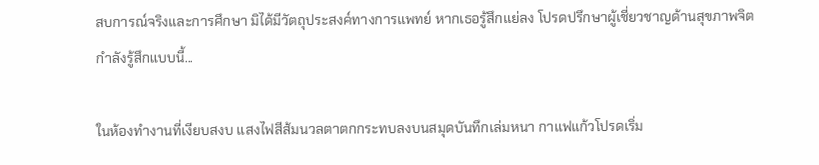สบการณ์จริงและการศึกษา มิได้มีวัตถุประสงค์ทางการแพทย์ หากเธอรู้สึกแย่ลง โปรดปรึกษาผู้เชี่ยวชาญด้านสุขภาพจิต
กำลังรู้สึกแบบนี้...

ในห้องทำงานที่เงียบสงบ แสงไฟสีส้มนวลตาตกกระทบลงบนสมุดบันทึกเล่มหนา กาแฟแก้วโปรดเริ่ม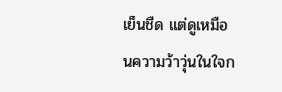เย็นชืด แต่ดูเหมือนความว้าวุ่นในใจก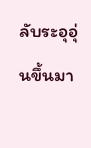ลับระอุอุ่นขึ้นมา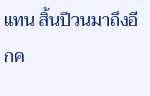แทน สิ้นปีวนมาถึงอีกค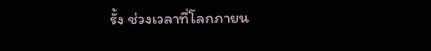รั้ง ช่วงเวลาที่โลกภายน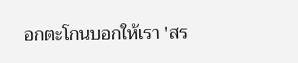อกตะโกนบอกให้เรา 'สร